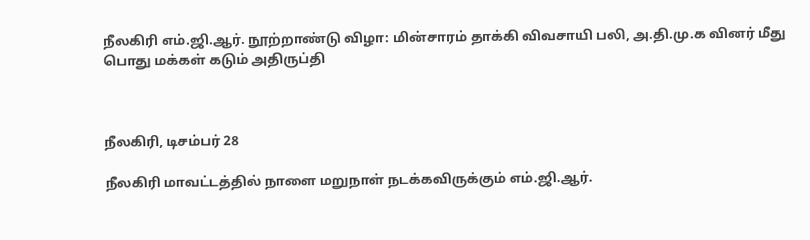நீலகிரி எம்.ஜி.ஆர். நூற்றாண்டு விழா: மின்சாரம் தாக்கி விவசாயி பலி, அ.தி.மு.க வினர் மீது பொது மக்கள் கடும் அதிருப்தி



நீலகிரி, டிசம்பர் 28

நீலகிரி மாவட்டத்தில் நாளை மறுநாள் நடக்கவிருக்கும் எம்.ஜி.ஆர்.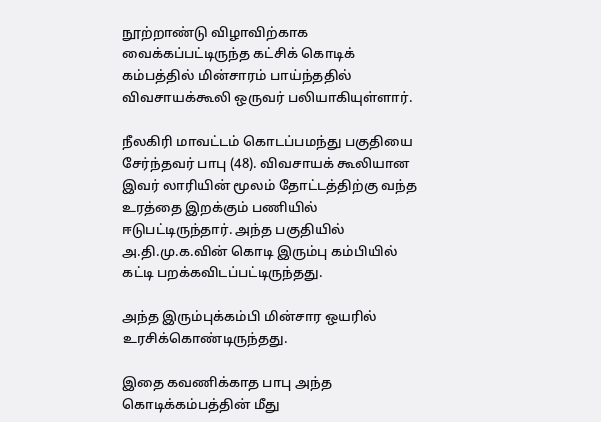நூற்றாண்டு விழாவிற்காக வைக்கப்பட்டிருந்த கட்சிக் கொடிக் கம்பத்தில் மின்சாரம் பாய்ந்ததில் விவசாயக்கூலி ஒருவர் பலியாகியுள்ளார்.

நீலகிரி மாவட்டம் கொடப்பமந்து பகுதியை சேர்ந்தவர் பாபு (48). விவசாயக் கூலியான இவர் லாரியின் மூலம் தோட்டத்திற்கு வந்த உரத்தை இறக்கும் பணியில் ஈடுபட்டிருந்தார். அந்த பகுதியில் அ.தி.மு.க.வின் கொடி இரும்பு கம்பியில் கட்டி பறக்கவிடப்பட்டிருந்தது.

அந்த இரும்புக்கம்பி மின்சார ஒயரில் உரசிக்கொண்டிருந்தது.

இதை கவணிக்காத பாபு அந்த கொடிக்கம்பத்தின் மீது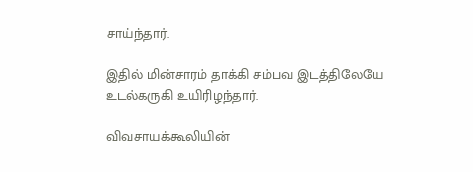சாய்ந்தார்.

இதில் மின்சாரம் தாக்கி சம்பவ இடத்திலேயே உடல்கருகி உயிரிழந்தார்.

விவசாயக்கூலியின்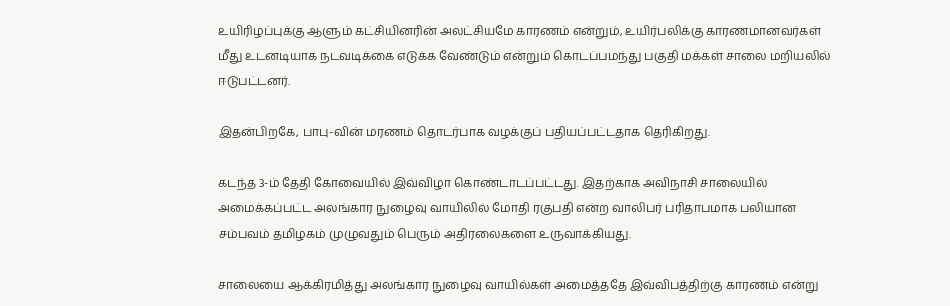உயிரிழப்புக்கு ஆளும் கட்சியினரின் அலட்சியமே காரணம் என்றும், உயிர்பலிக்கு காரணமானவர்கள் மீது உடனடியாக நடவடிக்கை எடுக்க வேண்டும் என்றும் கொடப்பமந்து பகுதி மக்கள் சாலை மறியலில் ஈடுபட்டனர்.

இதன்பிறகே, பாபு-வின் மரணம் தொடர்பாக வழக்குப் பதியப்பட்டதாக தெரிகிறது.

கடந்த 3-ம் தேதி கோவையில் இவ்விழா கொண்டாடப்பட்டது. இதற்காக அவிநாசி சாலையில் அமைக்கப்பட்ட அலங்கார நுழைவு வாயிலில் மோதி ரகுபதி என்ற வாலிபர் பரிதாபமாக பலியான சம்பவம் தமிழகம் முழுவதும் பெரும் அதிரலைகளை உருவாக்கியது.

சாலையை ஆக்கிரமித்து அலங்கார நுழைவு வாயில்கள் அமைத்ததே இவ்விபத்திற்கு காரணம் என்று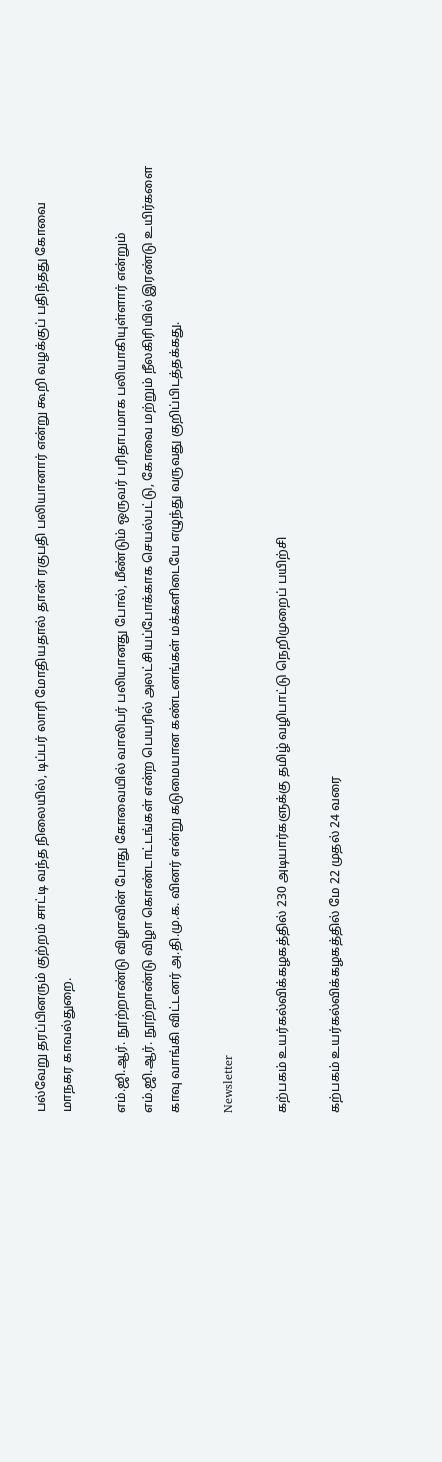பல்வேறு தரப்பினரும் குற்றம் சாட்டி வந்த நிலையில், டிப்பர் லாரி மோதியதால் தான் ரகுபதி பலியானார் என்று கூறி வழக்குப் பதிந்தது கோவை மாநகர காவல்துறை.

எம்.ஜி.ஆர். நூற்றாண்டு விழாவின் போது கோவையில் வாலிபர் பலியானது போல், மீண்டும் ஒருவர் பரிதாபமாக பலியாகியுள்ளார் என்றும் எம்.ஜி.ஆர். நூற்றாண்டு விழா கொண்டாட்டங்கள் என்ற பெயரில் அலட்சியப்போக்காக செயல்பட்டு, கோவை மற்றும் நீலகிரியில் இரண்டு உயிர்களை காவு வாங்கி விட்டனர் அ.தி.மு.க. வினர் என்று கடுமையான கண்டனங்கள் மக்களிடையே எழுந்து வருவது குறிப்பிடத்தக்கது.

Newsletter

கற்பகம் உயர்கல்விக்கழகத்தில் 230 அடியார்களுக்கு தமிழ் வழிபாட்டு நெறிமுறைப் பயிற்சி

கற்பகம் உயர்கல்விக்கழகத்தில் மே 22 முதல் 24 வரை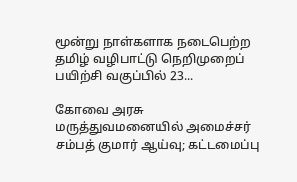மூன்று நாள்களாக நடைபெற்ற தமிழ் வழிபாட்டு நெறிமுறைப் பயிற்சி வகுப்பில் 23...

கோவை அரசு மருத்துவமனையில் அமைச்சர் சம்பத் குமார் ஆய்வு; கட்டமைப்பு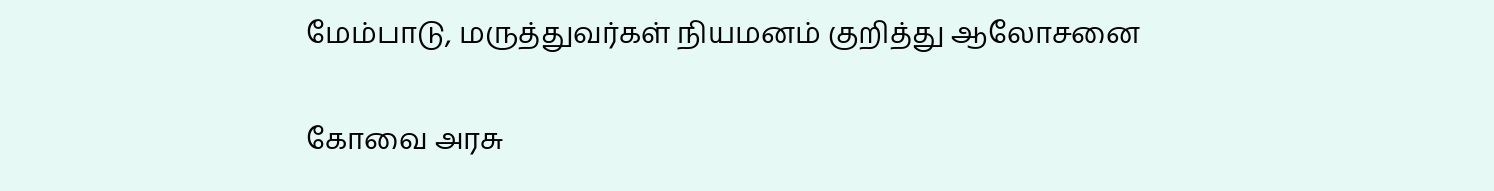மேம்பாடு, மருத்துவர்கள் நியமனம் குறித்து ஆலோசனை

கோவை அரசு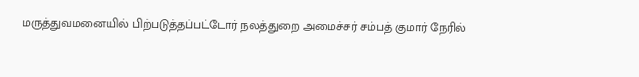மருத்துவமனையில் பிற்படுத்தப்பட்டோர் நலத்துறை அமைச்சர் சம்பத் குமார் நேரில்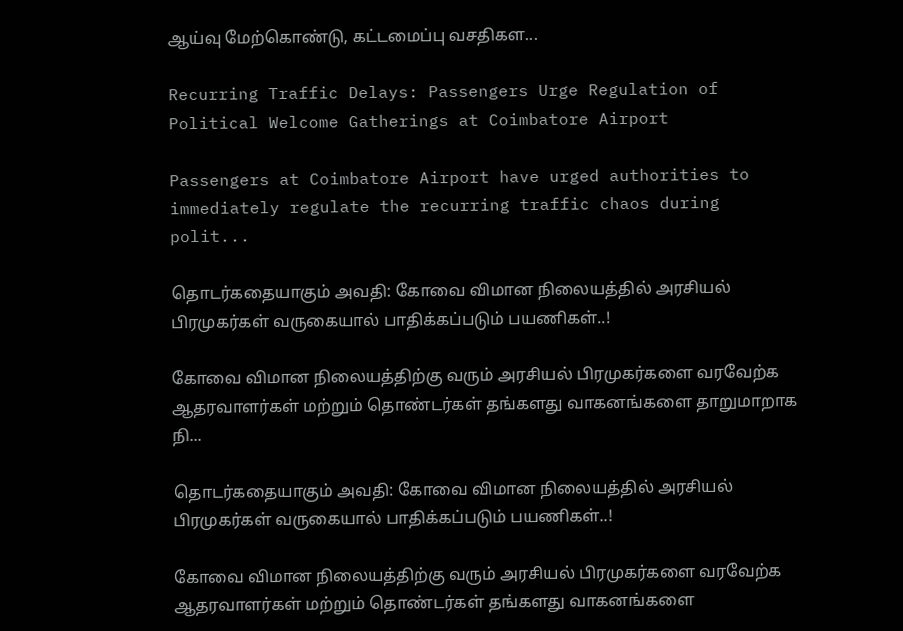ஆய்வு மேற்கொண்டு, கட்டமைப்பு வசதிகள...

Recurring Traffic Delays: Passengers Urge Regulation of Political Welcome Gatherings at Coimbatore Airport

Passengers at Coimbatore Airport have urged authorities to immediately regulate the recurring traffic chaos during polit...

தொடர்கதையாகும் அவதி: கோவை விமான நிலையத்தில் அரசியல் பிரமுகர்கள் வருகையால் பாதிக்கப்படும் பயணிகள்..!

கோவை விமான நிலையத்திற்கு வரும் அரசியல் பிரமுகர்களை வரவேற்க ஆதரவாளர்கள் மற்றும் தொண்டர்கள் தங்களது வாகனங்களை தாறுமாறாக நி...

தொடர்கதையாகும் அவதி: கோவை விமான நிலையத்தில் அரசியல் பிரமுகர்கள் வருகையால் பாதிக்கப்படும் பயணிகள்..!

கோவை விமான நிலையத்திற்கு வரும் அரசியல் பிரமுகர்களை வரவேற்க ஆதரவாளர்கள் மற்றும் தொண்டர்கள் தங்களது வாகனங்களை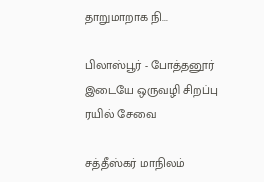தாறுமாறாக நி...

பிலாஸ்பூர் - போத்தனூர் இடையே ஒருவழி சிறப்பு ரயில் சேவை

சத்தீஸ்கர் மாநிலம்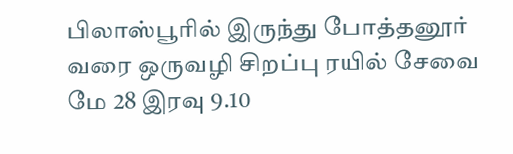பிலாஸ்பூரில் இருந்து போத்தனூர் வரை ஒருவழி சிறப்பு ரயில் சேவை மே 28 இரவு 9.10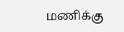மணிக்கு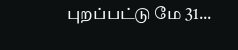புறப்பட்டு மே 31...